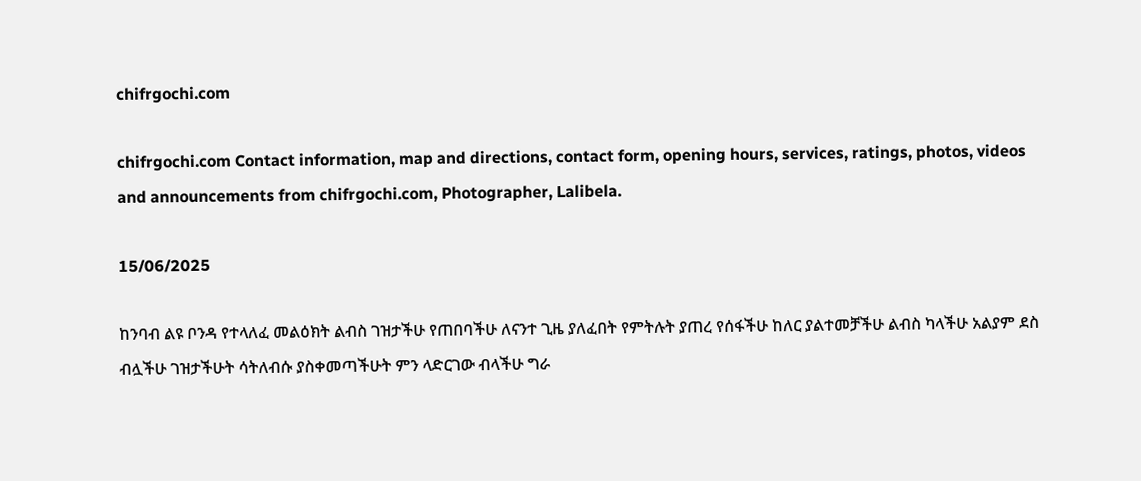chifrgochi.com

chifrgochi.com Contact information, map and directions, contact form, opening hours, services, ratings, photos, videos and announcements from chifrgochi.com, Photographer, Lalibela.

15/06/2025

ከንባብ ልዩ ቦንዳ የተላለፈ መልዕክት ልብስ ገዝታችሁ የጠበባችሁ ለናንተ ጊዜ ያለፈበት የምትሉት ያጠረ የሰፋችሁ ከለር ያልተመቻችሁ ልብስ ካላችሁ አልያም ደስ ብሏችሁ ገዝታችሁት ሳትለብሱ ያስቀመጣችሁት ምን ላድርገው ብላችሁ ግራ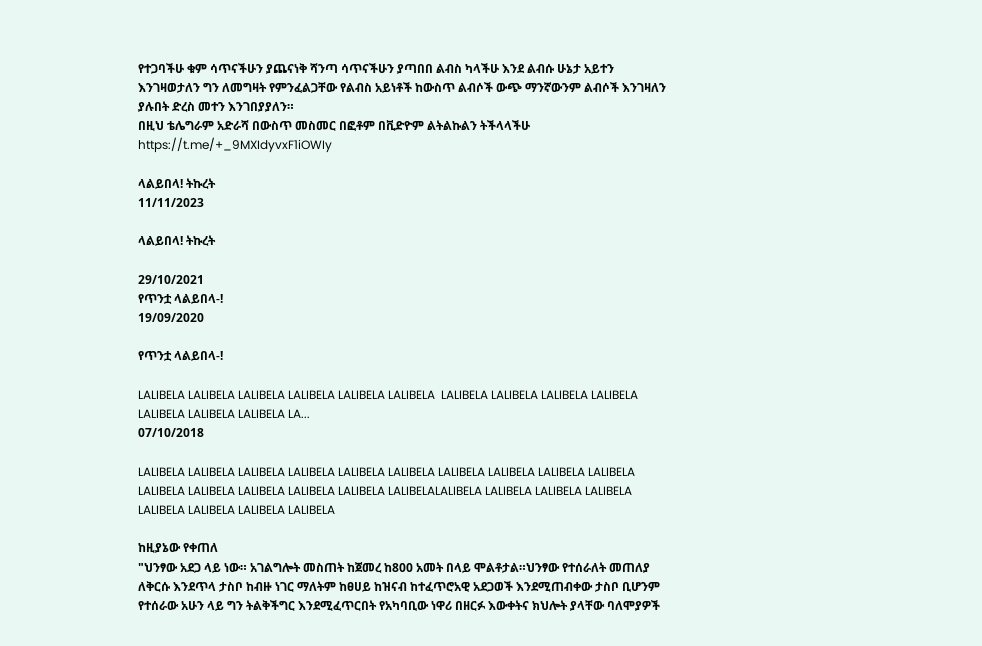የተጋባችሁ ቁም ሳጥናችሁን ያጨናነቅ ሻንጣ ሳጥናችሁን ያጣበበ ልብስ ካላችሁ እንደ ልብሱ ሁኔታ አይተን እንገዛወታለን ግን ለመግዛት የምንፈልጋቸው የልብስ አይነቶች ከውስጥ ልብሶች ውጭ ማንኛውንም ልብሶች እንገዛለን ያሉበት ድረስ መተን እንገበያያለን።
በዚህ ቴሌግራም አድራሻ በውስጥ መስመር በፎቶም በቪድዮም ልትልኩልን ትችላላችሁ
https://t.me/+_9MXIdyvxF1iOWIy

ላልይበላ! ትኩረት
11/11/2023

ላልይበላ! ትኩረት

29/10/2021
የጥንቷ ላልይበላ-!
19/09/2020

የጥንቷ ላልይበላ-!

LALIBELA LALIBELA LALIBELA LALIBELA LALIBELA LALIBELA  LALIBELA LALIBELA LALIBELA LALIBELA LALIBELA LALIBELA LALIBELA LA...
07/10/2018

LALIBELA LALIBELA LALIBELA LALIBELA LALIBELA LALIBELA LALIBELA LALIBELA LALIBELA LALIBELA LALIBELA LALIBELA LALIBELA LALIBELA LALIBELA LALIBELALALIBELA LALIBELA LALIBELA LALIBELA LALIBELA LALIBELA LALIBELA LALIBELA

ከዚያኔው የቀጠለ
"ህንፃው አደጋ ላይ ነው። አገልግሎት መስጠት ከጀመረ ከ800 አመት በላይ ሞልቶታል።ህንፃው የተሰራለት መጠለያ ለቅርሱ እንደጥላ ታስቦ ከብዙ ነገር ማለትም ከፀሀይ ከዝናብ ከተፈጥሮአዊ አደጋወች እንደሚጠብቀው ታስቦ ቢሆንም የተሰራው አሁን ላይ ግን ትልቅችግር እንደሚፈጥርበት የአካባቢው ነዋሪ በዘርፉ እውቀትና ክህሎት ያላቸው ባለሞያዎች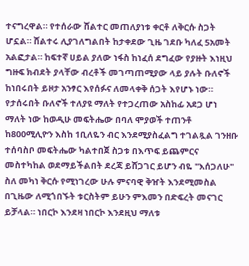ተናግረዋል። የተሰራው ሸልተር መጠለያነቱ ቀርቶ ለቅርሱ ስጋት ሆኗል። ሸልተሩ ሊያገለግልበት ከታቀደው ጊዜ ገደቡ ካለፈ 5አመት አልፎታል። ከፍተኛ ሀይል ያለው ነፋስ ከነፈሰ ደግፈው የያዙት እነዚህ ግዙፍ ክብደት ያላቸው ብረቶች መገጣጠሚያው ላይ ያሉት ቡለኖች ከነበሩበት ይዞታ አንፃር እየሰፉና ለመላቀቅ ሰጋት እየሆኑ ነው። የታሰሩበት ቡለኖች ተለያዩ ማለት የተጋረጠው አስከፊ አደጋ ሆነ ማለት ነው ከወዲሁ መፍትሔው በባለ ሞያወች ተጠንቶ ከ800ሚሊዮን እስከ 1ቢለዬን ብር እንደሚያስፈልግ ተገልጿል ገንዘቡ ተሰባስቦ መፍትሔው ካልተበጀ ስጋቱ በእጥፍ ይጨምርና መስተካከል ወደማይችልበት ደረጃ ይሸጋገር ይሆን ብዬ "እሰጋለሁ" ስለ መካነ ቅርሱ የሚነገረው ሁሉ ምናባዊ ቅዠት እንደሚመስል በጊዜው ለሚጎበኙት ቱርስትም ይሁን ምእመን በድፍረት መናገር ይቻላል። ነበርኮ እንደዛ ነበርኮ እንደዚህ ማለቱ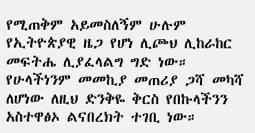የሚጠቅም አይመስለኝም ሁሉም የኢትዮጵያዊ ዜጋ የሆነ ሊጮህ ሊከራከር መፍትሔ ሊያፈላልግ ግድ ነው። የሁላችነንም መመኪያ መጠሪያ ጋሻ መካሻ ለሆነው ለዚህ ድንቅዬ ቅርስ የበኩላችንን አስተዋፅኦ ልናበረክት ተገቢ ነው።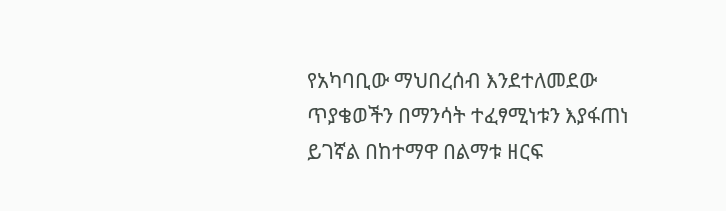የአካባቢው ማህበረሰብ እንደተለመደው ጥያቄወችን በማንሳት ተፈፃሚነቱን እያፋጠነ ይገኛል በከተማዋ በልማቱ ዘርፍ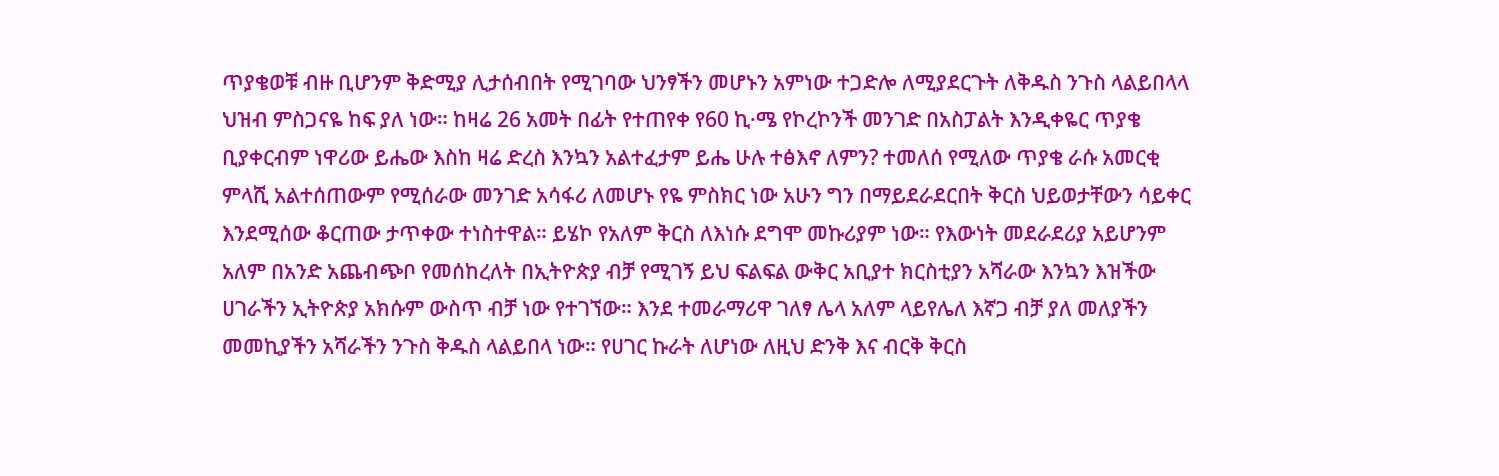ጥያቄወቹ ብዙ ቢሆንም ቅድሚያ ሊታሰብበት የሚገባው ህንፃችን መሆኑን አምነው ተጋድሎ ለሚያደርጉት ለቅዱስ ንጉስ ላልይበላላ ህዝብ ምስጋናዬ ከፍ ያለ ነው። ከዛሬ 26 አመት በፊት የተጠየቀ የ60 ኪ·ሜ የኮረኮንች መንገድ በአስፓልት እንዲቀዬር ጥያቄ ቢያቀርብም ነዋሪው ይሔው እስከ ዛሬ ድረስ እንኳን አልተፈታም ይሔ ሁሉ ተፅእኖ ለምን? ተመለሰ የሚለው ጥያቄ ራሱ አመርቂ ምላሺ አልተሰጠውም የሚሰራው መንገድ አሳፋሪ ለመሆኑ የዬ ምስክር ነው አሁን ግን በማይደራደርበት ቅርስ ህይወታቸውን ሳይቀር እንደሚሰው ቆርጠው ታጥቀው ተነስተዋል። ይሄኮ የአለም ቅርስ ለእነሱ ደግሞ መኩሪያም ነው። የእውነት መደራደሪያ አይሆንም አለም በአንድ አጨብጭቦ የመሰከረለት በኢትዮጵያ ብቻ የሚገኝ ይህ ፍልፍል ውቅር አቢያተ ክርስቲያን አሻራው እንኳን እዝችው ሀገራችን ኢትዮጵያ አክሱም ውስጥ ብቻ ነው የተገኘው። እንደ ተመራማሪዋ ገለፃ ሌላ አለም ላይየሌለ እኛጋ ብቻ ያለ መለያችን መመኪያችን አሻራችን ንጉስ ቅዱስ ላልይበላ ነው። የሀገር ኩራት ለሆነው ለዚህ ድንቅ እና ብርቅ ቅርስ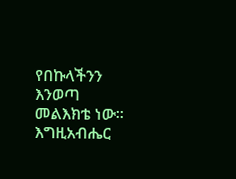የበኩላችንን እንወጣ መልእክቴ ነው። እግዚአብሔር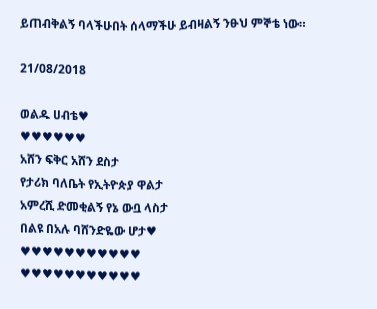ይጠብቅልኝ ባላችሁበት ሰላማችሁ ይብዛልኝ ንፁህ ምኞቴ ነው።

21/08/2018

ወልዱ ሀብቴ♥
♥♥♥♥♥♥
አሸን ፍቅር አሸን ደስታ
የታሪክ ባለቤት የኢትዮጵያ ዋልታ
አምረሺ ድመቂልኝ የኔ ውቧ ላስታ
በልዩ በአሉ ባሸንድዬው ሆታ♥
♥♥♥♥♥♥♥♥♥♥♥
♥♥♥♥♥♥♥♥♥♥♥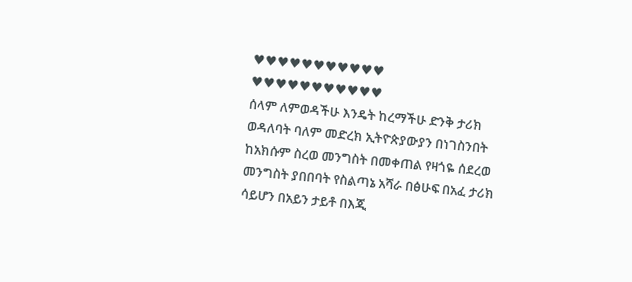♥♥♥♥♥♥♥♥♥♥♥
♥♥♥♥♥♥♥♥♥♥♥
ሰላም ለምወዳችሁ እንዴት ከረማችሁ ድንቅ ታሪክ ወዳለባት ባለም መድረክ ኢትዮጵያውያን በነገስንበት ከአክሱም ስረወ መንግስት በመቀጠል የዛጎዬ ሰደረወ መንግስት ያበበባት የስልጣኔ አሻራ በፅሁፍ በአፈ ታሪክ ሳይሆን በአይን ታይቶ በእጂ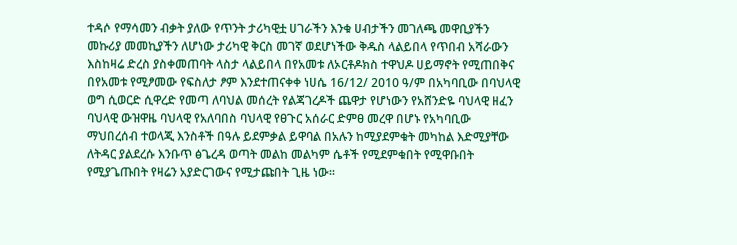ተዳሶ የማሳመን ብቃት ያለው የጥንት ታሪካዊቷ ሀገራችን እንቁ ሀብታችን መገለጫ መዋቢያችን መኩሪያ መመኪያችን ለሆነው ታሪካዊ ቅርስ መገኛ ወደሆነችው ቅዱስ ላልይበላ የጥበብ አሻራውን እስከዛሬ ድረስ ያስቀመጠባት ላስታ ላልይበላ በየአመቱ ለኦርቶዶክስ ተዋህዶ ሀይማኖት የሚጠበቅና በየአመቱ የሚፆመው የፍስለታ ፆም እንደተጠናቀቀ ነሀሴ 16/12/ 2010 ዓ/ም በአካባቢው በባህላዊ ወግ ሲወርድ ሲዋረድ የመጣ ለባህል መሰረት የልጃገረዶች ጨዋታ የሆነውን የአሸንድዬ ባህላዊ ዘፈን ባህላዊ ውዝዋዜ ባህላዊ የአለባበስ ባህላዊ የፀጉር አሰራር ድምፀ መረዋ በሆኑ የአካባቢው ማህበረሰብ ተወላጂ እንስቶች በዓሉ ይደምቃል ይዋባል በአሉን ከሚያደምቁት መካከል እድሚያቸው ለትዳር ያልደረሱ እንቡጥ ፅጌረዳ ወጣት መልከ መልካም ሴቶች የሚደምቁበት የሚዋቡበት የሚያጌጡበት የዛሬን አያድርገውና የሚታጩበት ጊዜ ነው።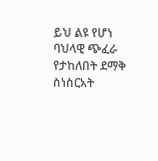ይህ ልዩ የሆነ ባህላዊ ጭፈራ የታከለበት ደማቅ ስነስርአት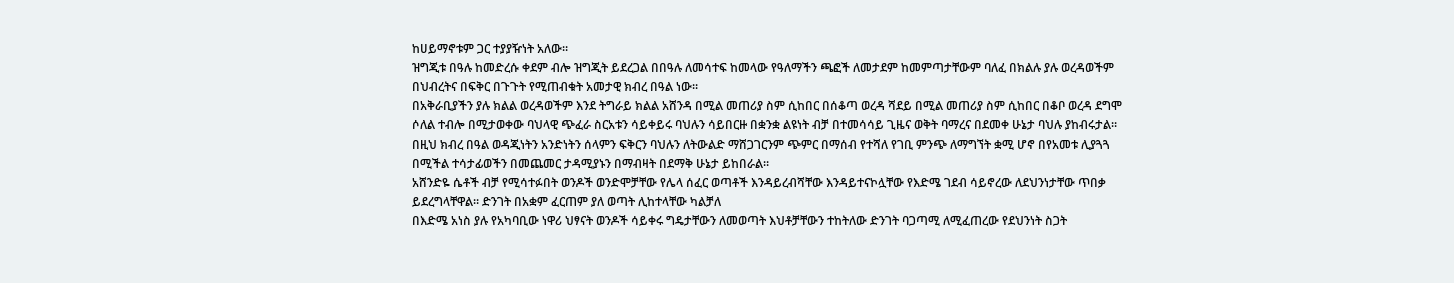ከሀይማኖቱም ጋር ተያያዥነት አለው።
ዝግጂቱ በዓሉ ከመድረሱ ቀደም ብሎ ዝግጂት ይደረጋል በበዓሉ ለመሳተፍ ከመላው የዓለማችን ጫፎች ለመታደም ከመምጣታቸውም ባለፈ በክልሉ ያሉ ወረዳወችም በህብረትና በፍቅር በጉጉት የሚጠብቁት አመታዊ ክብረ በዓል ነው።
በአቅራቢያችን ያሉ ክልል ወረዳወችም እንደ ትግራይ ክልል አሸንዳ በሚል መጠሪያ ስም ሲከበር በሰቆጣ ወረዳ ሻደይ በሚል መጠሪያ ስም ሲከበር በቆቦ ወረዳ ደግሞ ሶለል ተብሎ በሚታወቀው ባህላዊ ጭፈራ ስርአቱን ሳይቀይሩ ባህሉን ሳይበርዙ በቋንቋ ልዩነት ብቻ በተመሳሳይ ጊዜና ወቅት ባማረና በደመቀ ሁኔታ ባህሉ ያከብሩታል።
በዚህ ክብረ በዓል ወዳጂነትን አንድነትን ሰላምን ፍቅርን ባህሉን ለትውልድ ማሸጋገርንም ጭምር በማሰብ የተሻለ የገቢ ምንጭ ለማግኘት ቋሚ ሆኖ በየአመቱ ሊያጓጓ በሚችል ተሳታፊወችን በመጨመር ታዳሚያኑን በማብዛት በደማቅ ሁኔታ ይከበራል።
አሸንድዬ ሴቶች ብቻ የሚሳተፉበት ወንዶች ወንድሞቻቸው የሌላ ሰፈር ወጣቶች እንዳይረብሻቸው እንዳይተናኮሏቸው የእድሜ ገደብ ሳይኖረው ለደህንነታቸው ጥበቃ ይደረግላቸዋል። ድንገት በአቋም ፈርጠም ያለ ወጣት ሊከተላቸው ካልቻለ
በእድሜ አነስ ያሉ የአካባቢው ነዋሪ ህፃናት ወንዶች ሳይቀሩ ግዴታቸውን ለመወጣት እህቶቻቸውን ተከትለው ድንገት ባጋጣሚ ለሚፈጠረው የደህንነት ስጋት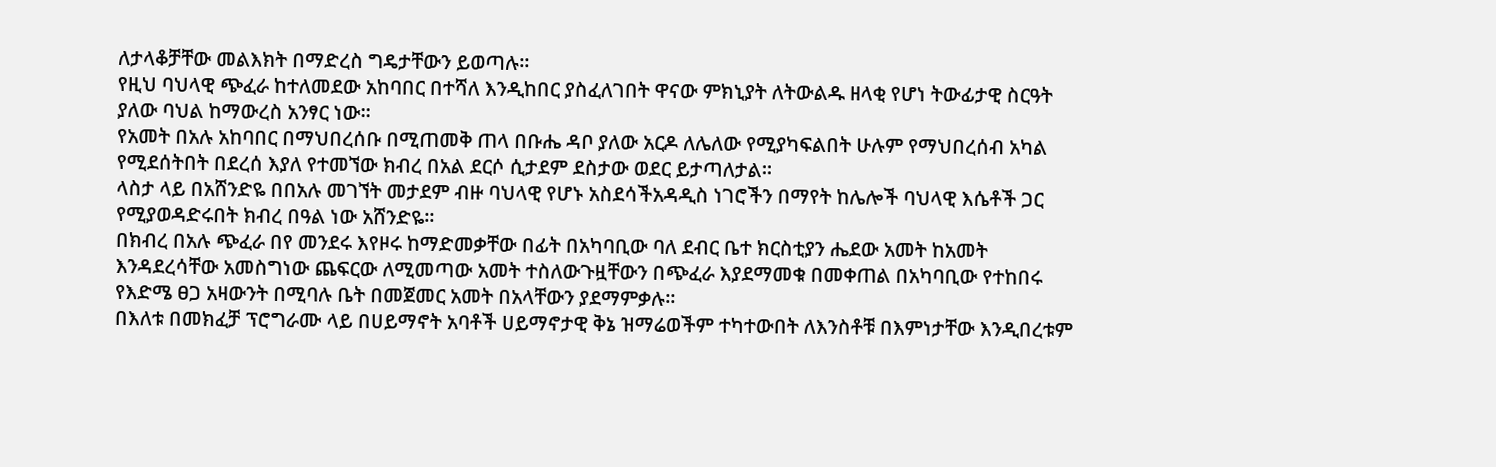ለታላቆቻቸው መልእክት በማድረስ ግዴታቸውን ይወጣሉ።
የዚህ ባህላዊ ጭፈራ ከተለመደው አከባበር በተሻለ እንዲከበር ያስፈለገበት ዋናው ምክኒያት ለትውልዱ ዘላቂ የሆነ ትውፊታዊ ስርዓት ያለው ባህል ከማውረስ አንፃር ነው።
የአመት በአሉ አከባበር በማህበረሰቡ በሚጠመቅ ጠላ በቡሔ ዳቦ ያለው አርዶ ለሌለው የሚያካፍልበት ሁሉም የማህበረሰብ አካል የሚደሰትበት በደረሰ እያለ የተመኘው ክብረ በአል ደርሶ ሲታደም ደስታው ወደር ይታጣለታል።
ላስታ ላይ በአሸንድዬ በበአሉ መገኘት መታደም ብዙ ባህላዊ የሆኑ አስደሳችአዳዲስ ነገሮችን በማየት ከሌሎች ባህላዊ እሴቶች ጋር የሚያወዳድሩበት ክብረ በዓል ነው አሸንድዬ።
በክብረ በአሉ ጭፈራ በየ መንደሩ እየዞሩ ከማድመቃቸው በፊት በአካባቢው ባለ ደብር ቤተ ክርስቲያን ሔደው አመት ከአመት እንዳደረሳቸው አመስግነው ጨፍርው ለሚመጣው አመት ተስለውጉዟቸውን በጭፈራ እያደማመቁ በመቀጠል በአካባቢው የተከበሩ የእድሜ ፀጋ አዛውንት በሚባሉ ቤት በመጀመር አመት በአላቸውን ያደማምቃሉ።
በእለቱ በመክፈቻ ፕሮግራሙ ላይ በሀይማኖት አባቶች ሀይማኖታዊ ቅኔ ዝማሬወችም ተካተውበት ለእንስቶቹ በእምነታቸው እንዲበረቱም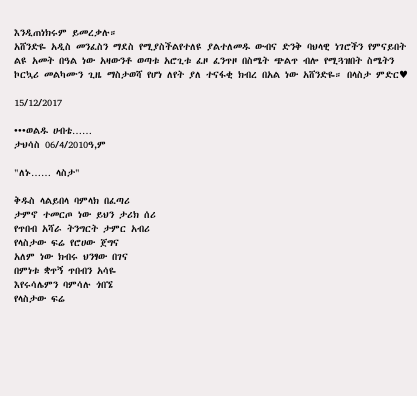እንዲጠነክሩም ይመረቃሉ።
አሸንድዬ አዲስ መንፈስን ማደስ የሚያስችልየተለዩ ያልተለመዱ ውብና ድንቅ ባህላዊ ነገሮችን የምናይበት ልዩ አመት በዓል ነው አዛውንቶ ወጣቱ አሮጊቱ ፈዞ ፈንጥዞ በስሜት ጭልጥ ብሎ የሚጓዝበት ስሜትን ኮርኳሪ መልካሙን ጊዜ ማስታወሻ የሆነ ለየት ያለ ተናፋቂ ክብረ በአል ነው አሸንድዬ። በላስታ ምድር♥

15/12/2017

•••ወልዱ ሀብቴ……
ታህሳስ 06/4/2010ዓ,ም

"ለኑ…… ላስታ"

ቅዱስ ላልይበላ ባምላክ በፈጣሪ
ታምኖ ተመርጦ ነው ይህን ታሪክ ሰሪ
የጥበብ አሻራ ትንግርት ታምር አብሪ
የላስታው ፍሬ የሮሀው ጀግና
አለም ነው ክብሩ ህንፃው በገና
በምነቱ ቋጥኝ ጥበብን አሳዬ
እየሩሳሌምን ባምሳሉ ጎበኜ
የላስታው ፍሬ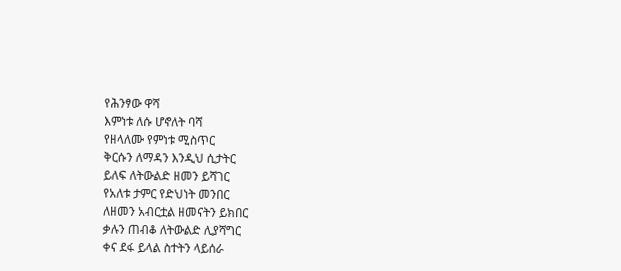የሕንፃው ዋሻ
እምነቱ ለሱ ሆኖለት ባሻ
የዘላለሙ የምነቱ ሚስጥር
ቅርሱን ለማዳን እንዲህ ሲታትር
ይለፍ ለትውልድ ዘመን ይሻገር
የአለቱ ታምር የድህነት መንበር
ለዘመን አብርቷል ዘመናትን ይክበር
ቃሉን ጠብቆ ለትውልድ ሊያሻግር
ቀና ደፋ ይላል ስተትን ላይሰራ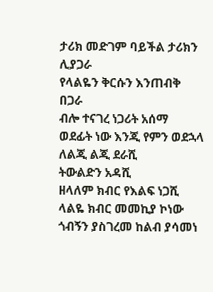ታሪክ መድገም ባይችል ታሪክን ሊያጋራ
የላልዬን ቅርሱን እንጠብቅ በጋራ
ብሎ ተናገረ ነጋሪት አሰማ
ወደፊት ነው እንጂ የምን ወደኋላ
ለልጂ ልጂ ደራሺ
ትውልድን አዳሺ
ዘላለም ክብር የእልፍ ነጋሺ
ላልዬ ክብር መመኪያ ኮነው
ጎብኝን ያስገረመ ከልብ ያሳመነ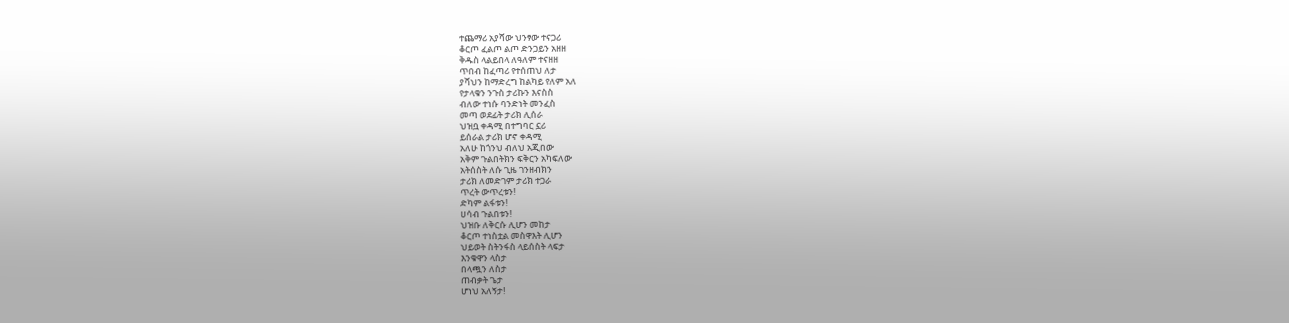ተጨማሪ አያሻው ህንፃው ተናጋሪ
ቆርጦ ፈልጦ ልጦ ድንጋይን አዘዘ
ቅዱስ ላልይበላ ለዓለም ተናዘዘ
ጥበብ ከፈጣሪ የተሰጠህ ለታ
ያሻህን ከማድረግ ከልካይ የለም አለ
የታላቁን ንጉስ ታሪኩን እናስስ
ብለው ተነሱ ባንድነት መንፈስ
መጣ ወደፊት ታሪክ ሊሰራ
ህዝቧ ቀዳሚ በተግባር ኗሪ
ይሰራል ታሪክ ሆኖ ቀዳሚ
አለሁ ከጎንህ ብለህ አጂበው
አቅም ጉልበትክን ፍቅርን አካፍለው
አትሰስት ለሱ ጊዜ ገንዘብክን
ታሪክ ለመድገም ታሪክ ተጋራ
ጥረት ውጥረቱን!
ድካም ልፋቱን!
ሀሳብ ጉልበቱን!
ህዝቡ ለቅርሱ ሊሆን መከታ
ቆርጦ ተነስቷል መስዋእት ሊሆን
ህይወት ስትንፋስ ላይሰስት ላፍታ
እንቁዋን ላስታ
በላጯን ለስታ
ጠብቃት ጌታ
ሆነህ አለኝታ!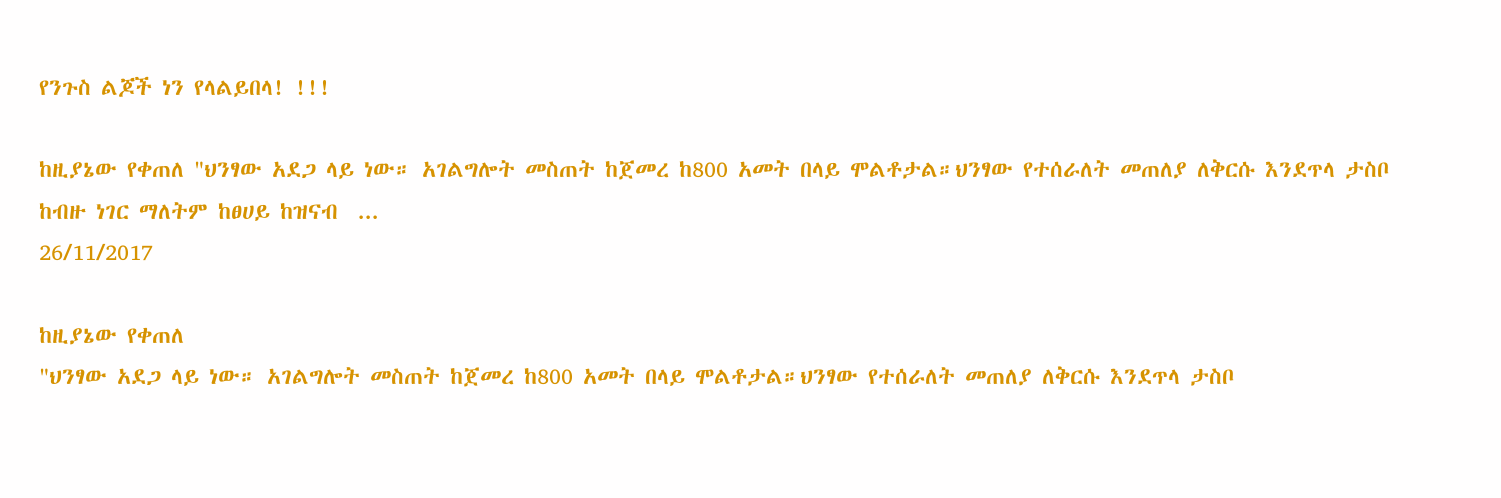የንጉስ ልጆች ነን የላልይበላ! !!!

ከዚያኔው የቀጠለ "ህንፃው አደጋ ላይ ነው። አገልግሎት መስጠት ከጀመረ ከ800 አመት በላይ ሞልቶታል።ህንፃው የተሰራለት መጠለያ ለቅርሱ እንደጥላ ታስቦ ከብዙ ነገር ማለትም ከፀሀይ ከዝናብ  ...
26/11/2017

ከዚያኔው የቀጠለ
"ህንፃው አደጋ ላይ ነው። አገልግሎት መስጠት ከጀመረ ከ800 አመት በላይ ሞልቶታል።ህንፃው የተሰራለት መጠለያ ለቅርሱ እንደጥላ ታስቦ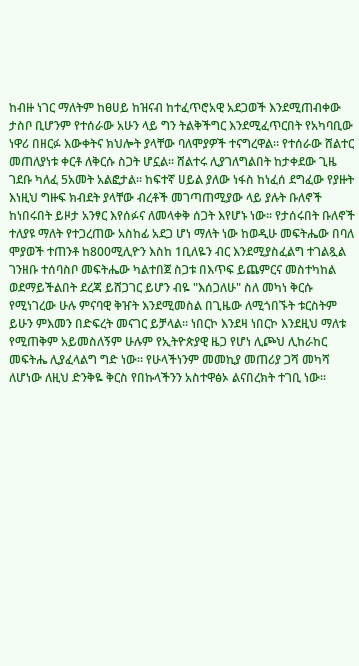ከብዙ ነገር ማለትም ከፀሀይ ከዝናብ ከተፈጥሮአዊ አደጋወች እንደሚጠብቀው ታስቦ ቢሆንም የተሰራው አሁን ላይ ግን ትልቅችግር እንደሚፈጥርበት የአካባቢው ነዋሪ በዘርፉ እውቀትና ክህሎት ያላቸው ባለሞያዎች ተናግረዋል። የተሰራው ሸልተር መጠለያነቱ ቀርቶ ለቅርሱ ስጋት ሆኗል። ሸልተሩ ሊያገለግልበት ከታቀደው ጊዜ ገደቡ ካለፈ 5አመት አልፎታል። ከፍተኛ ሀይል ያለው ነፋስ ከነፈሰ ደግፈው የያዙት እነዚህ ግዙፍ ክብደት ያላቸው ብረቶች መገጣጠሚያው ላይ ያሉት ቡለኖች ከነበሩበት ይዞታ አንፃር እየሰፉና ለመላቀቅ ሰጋት እየሆኑ ነው። የታሰሩበት ቡለኖች ተለያዩ ማለት የተጋረጠው አስከፊ አደጋ ሆነ ማለት ነው ከወዲሁ መፍትሔው በባለ ሞያወች ተጠንቶ ከ800ሚሊዮን እስከ 1ቢለዬን ብር እንደሚያስፈልግ ተገልጿል ገንዘቡ ተሰባስቦ መፍትሔው ካልተበጀ ስጋቱ በእጥፍ ይጨምርና መስተካከል ወደማይችልበት ደረጃ ይሸጋገር ይሆን ብዬ "እሰጋለሁ" ስለ መካነ ቅርሱ የሚነገረው ሁሉ ምናባዊ ቅዠት እንደሚመስል በጊዜው ለሚጎበኙት ቱርስትም ይሁን ምእመን በድፍረት መናገር ይቻላል። ነበርኮ እንደዛ ነበርኮ እንደዚህ ማለቱ የሚጠቅም አይመስለኝም ሁሉም የኢትዮጵያዊ ዜጋ የሆነ ሊጮህ ሊከራከር መፍትሔ ሊያፈላልግ ግድ ነው። የሁላችነንም መመኪያ መጠሪያ ጋሻ መካሻ ለሆነው ለዚህ ድንቅዬ ቅርስ የበኩላችንን አስተዋፅኦ ልናበረክት ተገቢ ነው።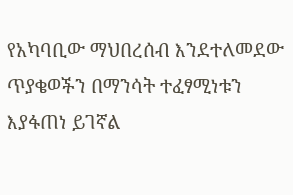የአካባቢው ማህበረሰብ እንደተለመደው ጥያቄወችን በማንሳት ተፈፃሚነቱን እያፋጠነ ይገኛል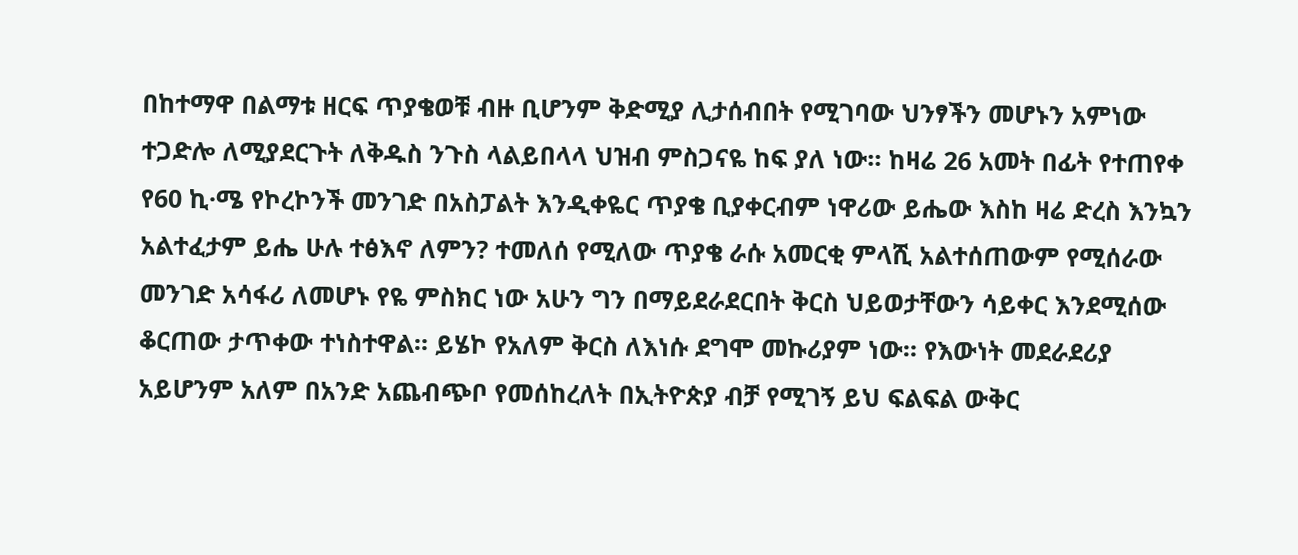በከተማዋ በልማቱ ዘርፍ ጥያቄወቹ ብዙ ቢሆንም ቅድሚያ ሊታሰብበት የሚገባው ህንፃችን መሆኑን አምነው ተጋድሎ ለሚያደርጉት ለቅዱስ ንጉስ ላልይበላላ ህዝብ ምስጋናዬ ከፍ ያለ ነው። ከዛሬ 26 አመት በፊት የተጠየቀ የ60 ኪ·ሜ የኮረኮንች መንገድ በአስፓልት እንዲቀዬር ጥያቄ ቢያቀርብም ነዋሪው ይሔው እስከ ዛሬ ድረስ እንኳን አልተፈታም ይሔ ሁሉ ተፅእኖ ለምን? ተመለሰ የሚለው ጥያቄ ራሱ አመርቂ ምላሺ አልተሰጠውም የሚሰራው መንገድ አሳፋሪ ለመሆኑ የዬ ምስክር ነው አሁን ግን በማይደራደርበት ቅርስ ህይወታቸውን ሳይቀር እንደሚሰው ቆርጠው ታጥቀው ተነስተዋል። ይሄኮ የአለም ቅርስ ለእነሱ ደግሞ መኩሪያም ነው። የእውነት መደራደሪያ አይሆንም አለም በአንድ አጨብጭቦ የመሰከረለት በኢትዮጵያ ብቻ የሚገኝ ይህ ፍልፍል ውቅር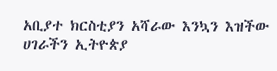አቢያተ ክርስቲያን አሻራው እንኳን እዝችው ሀገራችን ኢትዮጵያ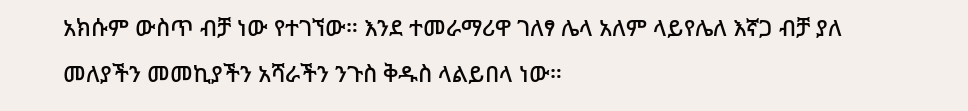አክሱም ውስጥ ብቻ ነው የተገኘው። እንደ ተመራማሪዋ ገለፃ ሌላ አለም ላይየሌለ እኛጋ ብቻ ያለ መለያችን መመኪያችን አሻራችን ንጉስ ቅዱስ ላልይበላ ነው።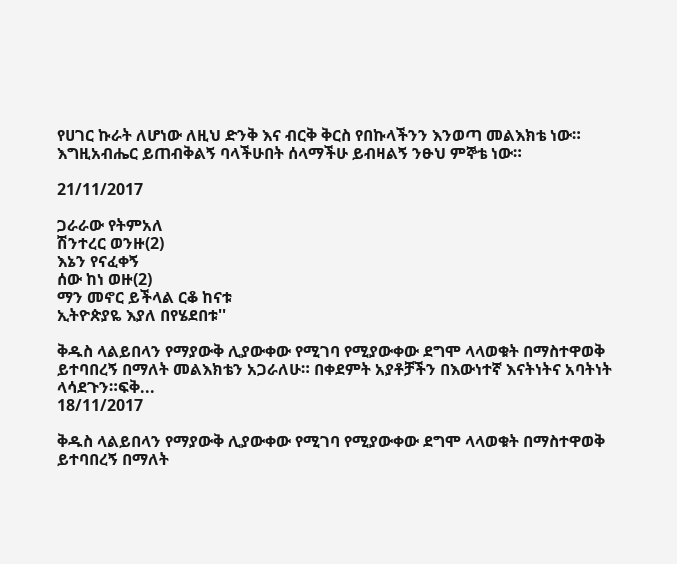የሀገር ኩራት ለሆነው ለዚህ ድንቅ እና ብርቅ ቅርስ የበኩላችንን እንወጣ መልእክቴ ነው። እግዚአብሔር ይጠብቅልኝ ባላችሁበት ሰላማችሁ ይብዛልኝ ንፁህ ምኞቴ ነው።

21/11/2017

ጋራራው የትምአለ
ሽንተረር ወንዙ(2)
እኔን የናፈቀኝ
ሰው ከነ ወዙ(2)
ማን መኖር ይችላል ርቆ ከናቱ
ኢትዮጵያዬ እያለ በየሄደበቱ''

ቅዱስ ላልይበላን የማያውቅ ሊያውቀው የሚገባ የሚያውቀው ደግሞ ላላወቁት በማስተዋወቅ ይተባበረኝ በማለት መልእክቴን አጋራለሁ። በቀደምት አያቶቻችን በእውነተኛ እናትነትና አባትነት ላሳደጉን።ፍቅ...
18/11/2017

ቅዱስ ላልይበላን የማያውቅ ሊያውቀው የሚገባ የሚያውቀው ደግሞ ላላወቁት በማስተዋወቅ ይተባበረኝ በማለት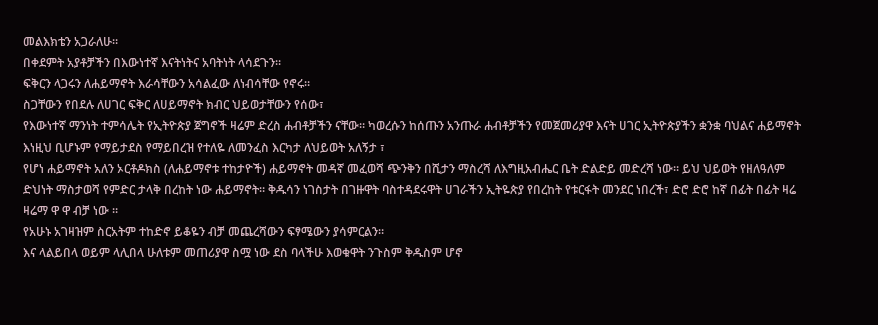መልእክቴን አጋራለሁ።
በቀደምት አያቶቻችን በእውነተኛ እናትነትና አባትነት ላሳደጉን።
ፍቅርን ላጋሩን ለሐይማኖት እራሳቸውን አሳልፈው ለነብሳቸው የኖሩ።
ስጋቸውን የበደሉ ለሀገር ፍቅር ለሀይማኖት ክብር ህይወታቸውን የሰው፣
የእውነተኛ ማንነት ተምሳሌት የኢትዮጵያ ጀግኖች ዛሬም ድረስ ሐብቶቻችን ናቸው። ካወረሱን ከሰጡን አንጡራ ሐብቶቻችን የመጀመሪያዋ እናት ሀገር ኢትዮጵያችን ቋንቋ ባህልና ሐይማኖት እነዚህ ቢሆኑም የማይታደስ የማይበረዝ የተለዬ ለመንፈስ እርካታ ለህይወት አለኝታ ፣
የሆነ ሐይማኖት አለን ኦርቶዶክስ (ለሐይማኖቱ ተከታዮች) ሐይማኖት መዳኛ መፈወሻ ጭንቅን በሺታን ማስረሻ ለእግዚአብሔር ቤት ድልድይ መድረሻ ነው። ይህ ህይወት የዘለዓለም ድህነት ማስታወሻ የምድር ታላቅ በረከት ነው ሐይማኖት። ቅዱሳን ነገስታት በገዙዋት ባስተዳደሩዋት ሀገራችን ኢትዬጵያ የበረከት የቱርፋት መንደር ነበረች፣ ድሮ ድሮ ከኛ በፊት በፊት ዛሬ ዛሬማ ዋ ዋ ብቻ ነው ።
የአሁኑ አገዛዝም ስርአትም ተከድኖ ይቆዬን ብቻ መጨረሻውን ፍፃሜውን ያሳምርልን።
እና ላልይበላ ወይም ላሊበላ ሁለቱም መጠሪያዋ ስሟ ነው ደስ ባላችሁ እወቁዋት ንጉስም ቅዱስም ሆኖ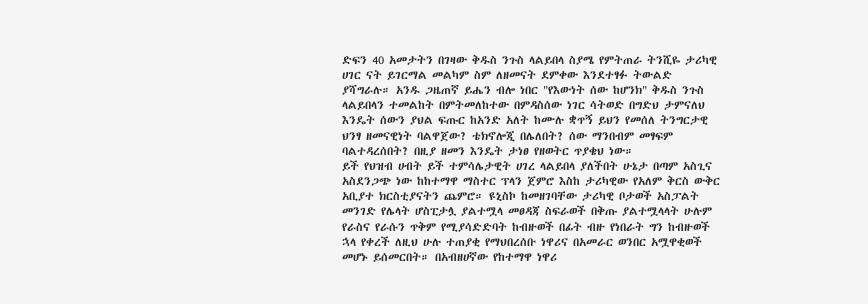ድፍን 40 አመታትን በገዛው ቅዱስ ንጉስ ላልይበላ ስያሜ የምትጠራ ትንሺዬ ታሪካዊ ሀገር ናት ይገርማል መልካም ስም ለዘመናት ደምቀው እንደተፃፉ ትውልድ ያሻግራሉ። አንዱ ጋዜጠኛ ይሔን ብሎ ነበር "የእውነት ሰው ከሆንክ" ቅዱስ ንጉስ ላልይበላን ተመልከት በምትመለከተው በምዳስሰው ነገር ሳትወድ በግድህ ታምናለህ እንዴት ሰውን ያህል ፍጡር ከአንድ አለት ከሙሉ ቋጥኝ ይህን የመሰለ ትንግርታዊ ህንፃ ዘመናዊነት ባልዋጀው? ቴክኖሎጂ በሌለበት? ሰው ማንበብም መፃፍም ባልተዳረሰበት? በዚያ ዘመን እንዴት ታነፀ የዘወትር ጥያቄህ ነው።
ይች የህዝብ ሀብት ይች ተምሳሌታዊት ሀገረ ላልይበላ ያለችበት ሁኔታ በጣም አስጊና አስደንጋጭ ነው ከከተማዋ ማስተር ፕላን ጀምሮ እስከ ታሪካዊው የአለም ቅርስ ውቅር አቢያተ ክርስቲያናትን ጨምሮ። ዩኒስኮ ከመዘገባቸው ታሪካዊ ቦታወች አስፓልት መንገድ የሌላት ሆስፒታሏ ያልተሟላ መፀዳጃ ስፍራወች በቅጡ ያልተሟላላት ሁሉም የራስና የራሱን ጥቅም የሚያሳድድባት ከብዙወች በፊት ብዙ የነበራት ግን ከብዙወች ኋላ የቀረች ለዚህ ሁሉ ተጠያቂ የማህበረሰቡ ነዋሪና በአመራር ወንበር አሟዋቂወች መሆኑ ይሰመርበት። በአብዘሀኛው የከተማዋ ነዋሪ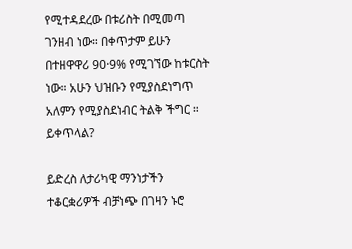የሚተዳደረው በቱሪስት በሚመጣ ገንዘብ ነው። በቀጥታም ይሁን በተዘዋዋሪ 90·9% የሚገኘው ከቱርስት ነው። አሁን ህዝቡን የሚያስደነግጥ አለምን የሚያስደነብር ትልቅ ችግር ። ይቀጥላል?

ይድረስ ለታሪካዊ ማንነታችን ተቆርቋሪዎች ብቻነጭ በገዛን ኑሮ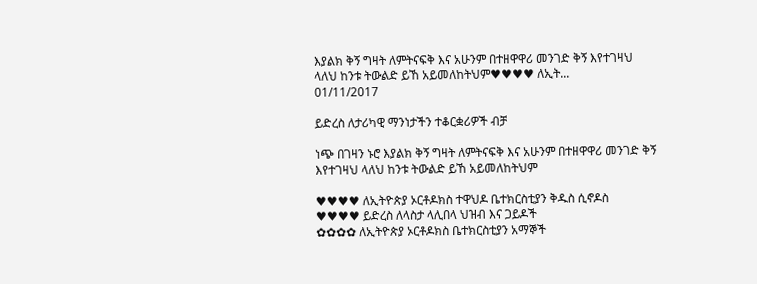እያልክ ቅኝ ግዛት ለምትናፍቅ እና አሁንም በተዘዋዋሪ መንገድ ቅኝ እየተገዛህ ላለህ ከንቱ ትውልድ ይኸ አይመለከትህም♥♥♥♥ ለኢት...
01/11/2017

ይድረስ ለታሪካዊ ማንነታችን ተቆርቋሪዎች ብቻ

ነጭ በገዛን ኑሮ እያልክ ቅኝ ግዛት ለምትናፍቅ እና አሁንም በተዘዋዋሪ መንገድ ቅኝ እየተገዛህ ላለህ ከንቱ ትውልድ ይኸ አይመለከትህም

♥♥♥♥ ለኢትዮጵያ ኦርቶዶክስ ተዋህዶ ቤተክርስቲያን ቅዱስ ሲኖዶስ
♥♥♥♥ ይድረስ ለላስታ ላሊበላ ህዝብ እና ጋይዶች
✿✿✿✿ ለኢትዮጵያ ኦርቶዶክስ ቤተክርስቲያን አማኞች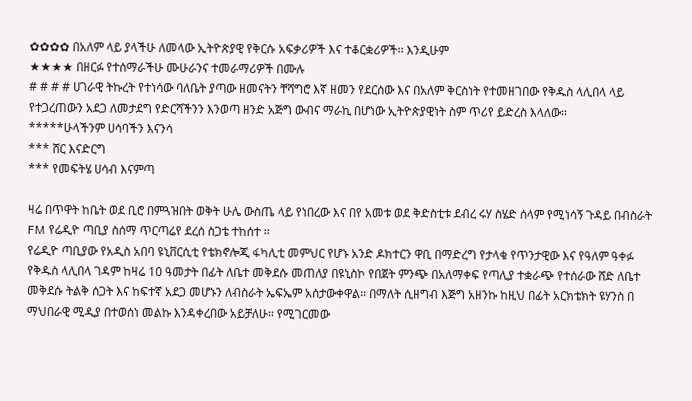✿✿✿✿ በአለም ላይ ያላችሁ ለመላው ኢትዮጵያዊ የቅርሱ አፍቃሪዎች እና ተቆርቋሪዎች፡፡ እንዲሁም
★★★★ በዘርፉ የተሰማራችሁ ሙሁራንና ተመራማሪዎች በሙሉ
# # # # ሀገራዊ ትኩረት የተነሳው ባለቤት ያጣው ዘመናትን ቸሻግሮ እኛ ዘመን የደርሰው እና በአለም ቅርስነት የተመዘገበው የቅዱስ ላሊበላ ላይ የተጋረጠውን አደጋ ለመታደግ የድርሻችንን እንወጣ ዘንድ አጅግ ውብና ማራኪ በሆነው ኢትዮጵያዊነት ስም ጥሪየ ይድረስ እላለው፡፡
*****ሁላችንም ሀሳባችን እናንሳ
*** ሸር እናድርግ
*** የመፍትሄ ሀሳብ እናምጣ

ዛሬ በጥዋት ከቤት ወደ ቢሮ በምጓዝበት ወቅት ሁሌ ውስጤ ላይ የነበረው እና በየ አመቱ ወደ ቅድስቲቱ ደብረ ሩሃ ስሄድ ሰላም የሚነሳኝ ጉዳይ በብስራት FM የሬዲዮ ጣቢያ ስሰማ ጥርጣሬየ ደረሰ ስጋቴ ተከሰተ ፡፡
የሬዲዮ ጣቢያው የአዲስ አበባ ዩኒቨርሲቲ የቴክኖሎጂ ፋካሊቲ መምህር የሆኑ አንድ ዶክተርን ዋቢ በማድረግ የታላቁ የጥንታዊው እና የዓለም ዓቀፉ የቅዱስ ላሊበላ ገዳም ከዛሬ 10 ዓመታት በፊት ለቤተ መቅደሱ መጠለያ በዩኒስኮ የበጀት ምንጭ በአለማቀፍ የጣሊያ ተቋራጭ የተሰራው ሸድ ለቤተ መቅደሱ ትልቅ ሰጋት እና ከፍተኛ አደጋ መሆኑን ለብስራት ኤፍኤም አሰታውቀዋል፡፡ በማለት ሲዘግብ እጅግ አዘንኩ ከዚህ በፊት አርክቴክት ዩሃንስ በ ማህበራዊ ሚዲያ በተወሰነ መልኩ እንዳቀረበው አይቻለሁ፡፡ የሚገርመው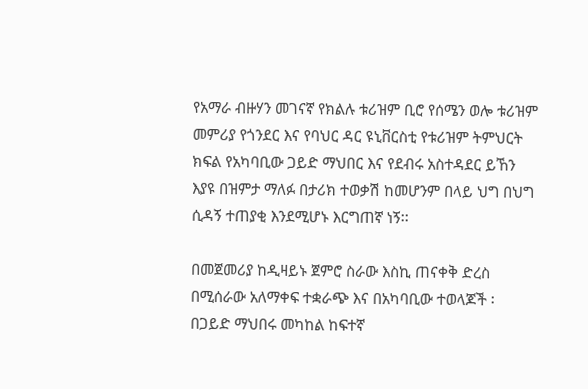የአማራ ብዙሃን መገናኛ የክልሉ ቱሪዝም ቢሮ የሰሜን ወሎ ቱሪዝም መምሪያ የጎንደር እና የባህር ዳር ዩኒቨርስቲ የቱሪዝም ትምህርት ክፍል የአካባቢው ጋይድ ማህበር እና የደብሩ አስተዳደር ይኸን እያዩ በዝምታ ማለፉ በታሪክ ተወቃሽ ከመሆንም በላይ ህግ በህግ ሲዳኝ ተጠያቂ እንደሚሆኑ እርግጠኛ ነኝ፡፡

በመጀመሪያ ከዲዛይኑ ጀምሮ ስራው እስኪ ጠናቀቅ ድረስ በሚሰራው አለማቀፍ ተቋራጭ እና በአካባቢው ተወላጆች ፡ በጋይድ ማህበሩ መካከል ከፍተኛ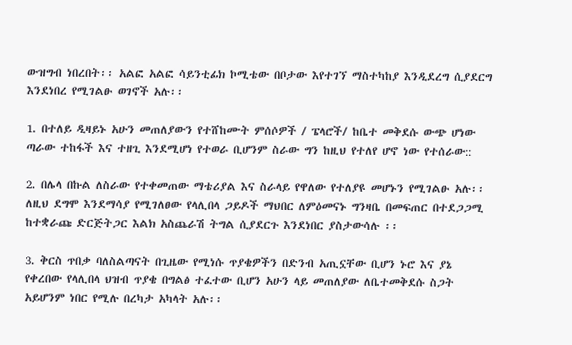ውዝግብ ነበረበት፡፡ አልፎ አልፎ ሳይንቲፊክ ኮሚቴው በቦታው እየተገኘ ማስተካከያ እንዲደረግ ሲያደርግ እንደነበረ የሚገልፁ ወገኖች አሉ፡፡

1. በተለይ ዲዛይኑ አሁን መጠለያውን የተሸከሙት ምሰሶዎች / ፔላሮች/ ከቤተ መቅደሱ ውጭ ሆነው ጣራው ተከፋች እና ተዘጊ እንደሚሆነ የተወራ ቢሆንም ስራው ግን ከዚህ የተለየ ሆኖ ነው የተሰራው::

2. በሌላ በኩል ለስራው የተቀመጠው ማቴሪያል እና ስራላይ የዋለው የተለያዩ መሆኑን የሚገልፁ አሉ፡፡ ለዚህ ደግሞ እንደማሳያ የሚገለፀው የላሊበላ ጋይዶች ማህበር ለምዕመናኑ ግንዛቤ በመፍጠር በተደጋጋሚ ከተቋራጩ ድርጅትጋር እልክ አስጨራሽ ትግል ሲያደርጉ እንደነበር ያስታውሳሉ ፡፡

3. ቅርስ ጥበቃ ባለስልጣናት በጊዜው የሚነሱ ጥያቄዎችን በድንብ አጢኗቸው ቢሆን ኑሮ እና ያኔ የቀረበው የላሊበላ ህዝብ ጥያቄ በግልፅ ተፈተው ቢሆን አሁን ላይ መጠለያው ለቤተመቅደሱ ስጋት አይሆንም ነበር የሚሉ በረካታ አካላት አሉ፡፡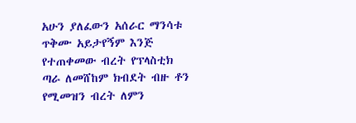አሁን ያለፈውን አሰራር ማንሳቱ ጥቅሙ አይታየኝም እንጅ የተጠቀመው ብረት የፕላስቲክ ጣራ ለመሸከም ክብደት ብዙ ቶን የሚመዝን ብረት ለምን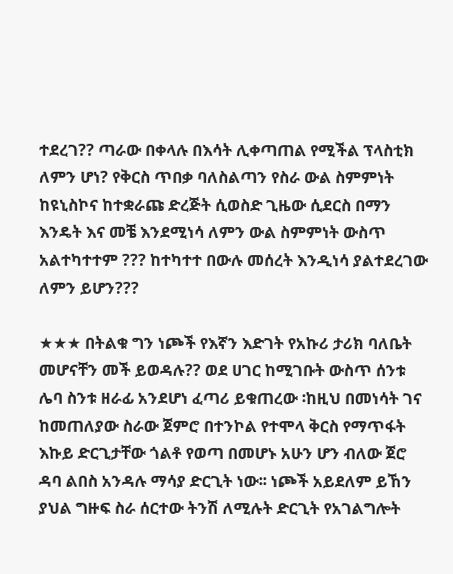ተደረገ?? ጣራው በቀላሉ በእሳት ሊቀጣጠል የሚችል ፕላስቲክ ለምን ሆነ? የቅርስ ጥበቃ ባለስልጣን የስራ ውል ስምምነት ከዩኒስኮና ከተቋራጩ ድረጅት ሲወስድ ጊዜው ሲደርስ በማን እንዴት እና መቼ እንደሚነሳ ለምን ውል ስምምነት ውስጥ አልተካተተም ??? ከተካተተ በውሉ መሰረት እንዲነሳ ያልተደረገው ለምን ይሆን???

★★★ በትልቁ ግን ነጮች የእኛን እድገት የአኩሪ ታሪክ ባለቤት መሆናቸን መች ይወዳሉ?? ወደ ሀገር ከሚገቡት ውስጥ ሰንቱ ሌባ ስንቱ ዘራፊ አንደሆነ ፈጣሪ ይቁጠረው ፡ከዚህ በመነሳት ገና ከመጠለያው ስራው ጀምሮ በተንኮል የተሞላ ቅርስ የማጥፋት እኩይ ድርጊታቸው ጎልቶ የወጣ በመሆኑ አሁን ሆን ብለው ጀሮ ዳባ ልበስ አንዳሉ ማሳያ ድርጊት ነው፡፡ ነጮች አይደለም ይኸን ያህል ግዙፍ ስራ ሰርተው ትንሽ ለሚሉት ድርጊት የአገልግሎት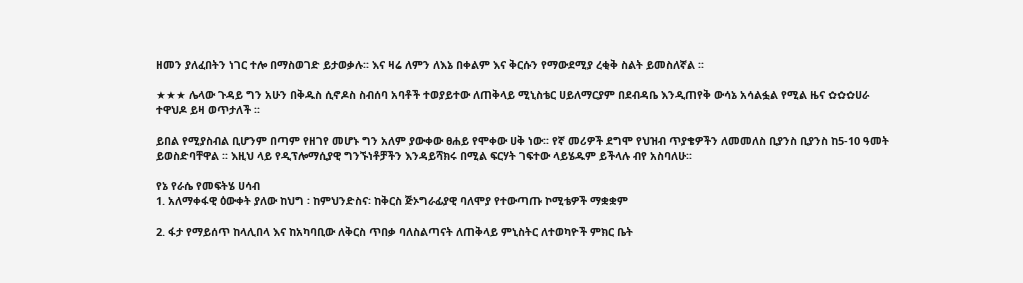ዘመን ያለፈበትን ነገር ተሎ በማስወገድ ይታወቃሉ፡፡ እና ዛሬ ለምን ለእኔ በቀልም እና ቅርሱን የማውደሚያ ረቂቅ ስልት ይመስለኛል ፡፡

★★★ ሌላው ጉዳይ ግን አሁን በቅዱስ ሲኖዶስ ስብሰባ አባቶች ተወያይተው ለጠቅላይ ሚኒስቴር ሀይለማርያም በደብዳቤ እንዲጠየቅ ውሳኔ አሳልፏል የሚል ዜና ✿✿✿ሀራ ተዋህዶ ይዛ ወጥታለች ፡፡

ይበል የሚያስብል ቢሆንም በጣም የዘገየ መሆኑ ግን አለም ያውቀው ፀሐይ የሞቀው ሀቅ ነው፡፡ የኛ መሪዎች ደግሞ የህዝብ ጥያቄዎችን ለመመለስ ቢያንስ ቢያንስ ከ5-10 ዓመት ይወስድባቸዋል ፡፡ እዚህ ላይ የዲፕሎማሲያዊ ግንኙነቶቻችን እንዳይሻክሩ በሚል ፍርሃት ገፍተው ላይሄዱም ይችላሉ ብየ አስባለሁ፡፡

የኔ የራሴ የመፍትሄ ሀሳብ
1. አለማቀፋዊ ዕውቀት ያለው ከህግ ፡ ከምህንድስና፡ ከቅርስ ጅኦግራፊያዊ ባለሞያ የተውጣጡ ኮሚቴዎች ማቋቋም

2. ፋታ የማይሰጥ ከላሊበላ እና ከአካባቢው ለቅርስ ጥበቃ ባለስልጣናት ለጠቅላይ ምኒስትር ለተወካዮች ምክር ቤት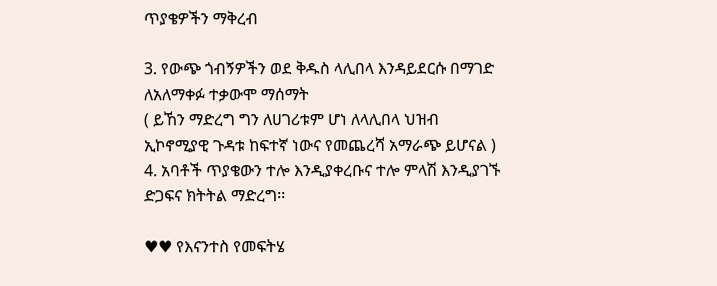ጥያቄዎችን ማቅረብ

3. የውጭ ጎብኝዎችን ወደ ቅዱስ ላሊበላ እንዳይደርሱ በማገድ ለአለማቀፉ ተቃውሞ ማሰማት
( ይኸን ማድረግ ግን ለሀገሪቱም ሆነ ለላሊበላ ህዝብ ኢኮኖሚያዊ ጉዳቱ ከፍተኛ ነውና የመጨረሻ አማራጭ ይሆናል )
4. አባቶች ጥያቄውን ተሎ እንዲያቀረቡና ተሎ ምላሽ እንዲያገኙ ድጋፍና ክትትል ማድረግ፡፡

♥♥ የእናንተስ የመፍትሄ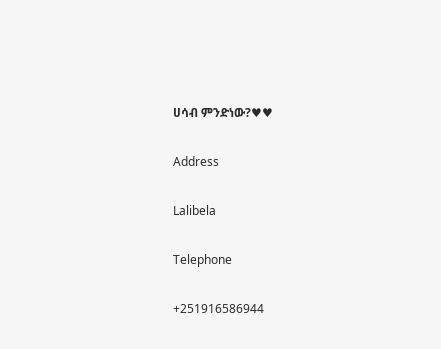ሀሳብ ምንድነው?♥♥

Address

Lalibela

Telephone

+251916586944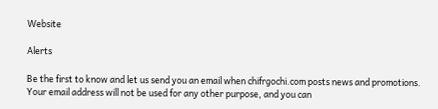Website

Alerts

Be the first to know and let us send you an email when chifrgochi.com posts news and promotions. Your email address will not be used for any other purpose, and you can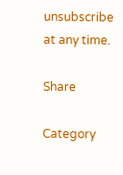unsubscribe at any time.

Share

Category